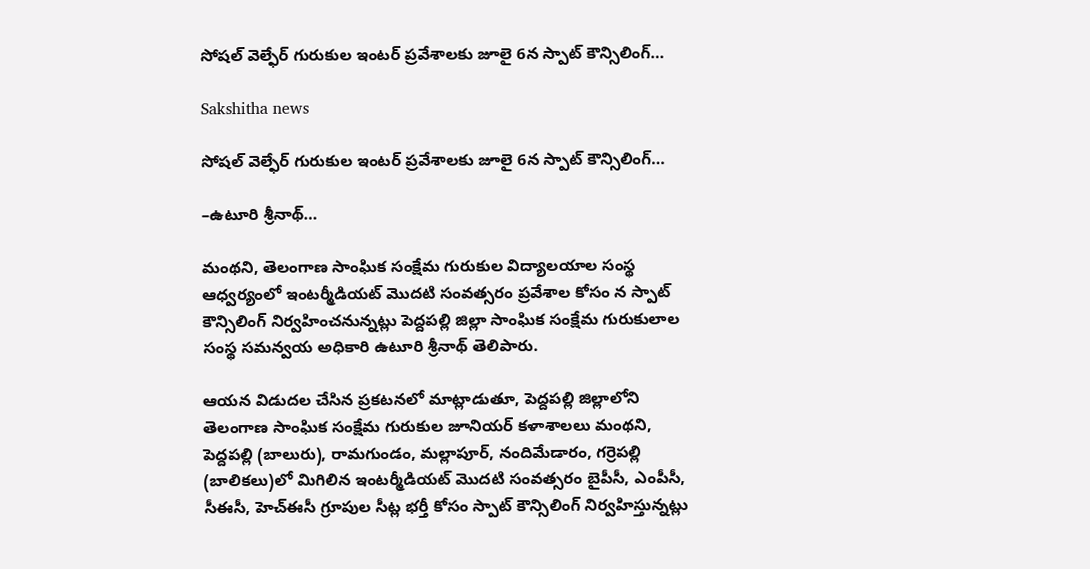సోషల్ వెల్ఫేర్ గురుకుల ఇంటర్ ప్రవేశాలకు జూలై 6న స్పాట్ కౌన్సిలింగ్…

Sakshitha news

సోషల్ వెల్ఫేర్ గురుకుల ఇంటర్ ప్రవేశాలకు జూలై 6న స్పాట్ కౌన్సిలింగ్…

–ఉటూరి శ్రీనాథ్…

మంథని, తెలంగాణ సాంఘిక సంక్షేమ గురుకుల విద్యాలయాల సంస్థ ఆధ్వర్యంలో ఇంటర్మీడియట్ మొదటి సంవత్సరం ప్రవేశాల కోసం న స్పాట్ కౌన్సిలింగ్ నిర్వహించనున్నట్లు పెద్దపల్లి జిల్లా సాంఘిక సంక్షేమ గురుకులాల సంస్థ సమన్వయ అధికారి ఉటూరి శ్రీనాథ్ తెలిపారు.

ఆయన విడుదల చేసిన ప్రకటనలో మాట్లాడుతూ, పెద్దపల్లి జిల్లాలోని తెలంగాణ సాంఘిక సంక్షేమ గురుకుల జూనియర్ కళాశాలలు మంథని, పెద్దపల్లి (బాలురు), రామగుండం, మల్లాపూర్, నందిమేడారం, గర్రెపల్లి (బాలికలు)లో మిగిలిన ఇంటర్మీడియట్ మొదటి సంవత్సరం బైపీసీ, ఎంపీసీ, సీఈసీ, హెచ్‌ఈసీ గ్రూపుల సీట్ల భర్తీ కోసం స్పాట్ కౌన్సిలింగ్ నిర్వహిస్తున్నట్లు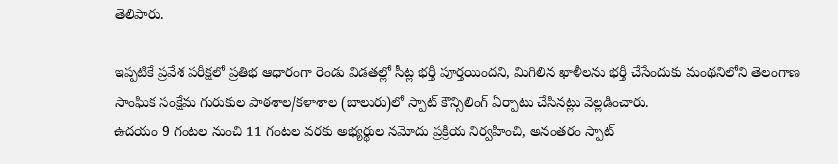తెలిపారు.

ఇప్పటికే ప్రవేశ పరీక్షలో ప్రతిభ ఆధారంగా రెండు విడతల్లో సీట్ల భర్తీ పూర్తయిందని, మిగిలిన ఖాళీలను భర్తీ చేసేందుకు మంథనిలోని తెలంగాణ సాంఘిక సంక్షేమ గురుకుల పాఠశాల/కళాశాల (బాలురు)లో స్పాట్ కౌన్సిలింగ్ ఏర్పాటు చేసినట్లు వెల్లడించారు.
ఉదయం 9 గంటల నుంచి 11 గంటల వరకు అభ్యర్థుల నమోదు ప్రక్రియ నిర్వహించి, అనంతరం స్పాట్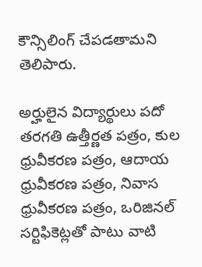కౌన్సిలింగ్ చేపడతామని తెలిపారు.

అర్హులైన విద్యార్థులు పదో తరగతి ఉత్తీర్ణత పత్రం, కుల ధ్రువీకరణ పత్రం, ఆదాయ ధ్రువీకరణ పత్రం, నివాస ధ్రువీకరణ పత్రం, ఒరిజినల్ సర్టిఫికెట్లతో పాటు వాటి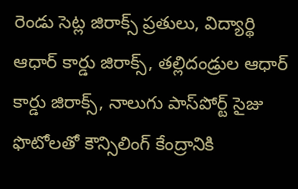రెండు సెట్ల జిరాక్స్ ప్రతులు, విద్యార్థి ఆధార్ కార్డు జిరాక్స్, తల్లిదండ్రుల ఆధార్ కార్డు జిరాక్స్, నాలుగు పాస్‌పోర్ట్ సైజు ఫొటోలతో కౌన్సిలింగ్ కేంద్రానికి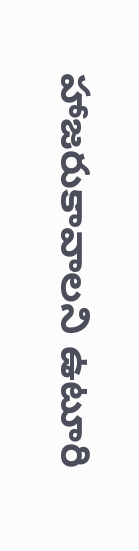హాజరుకావాలని ఉటూరి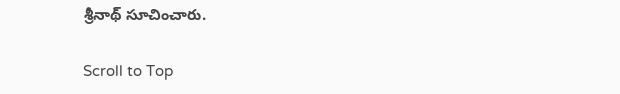శ్రీనాథ్ సూచించారు.

Scroll to Top